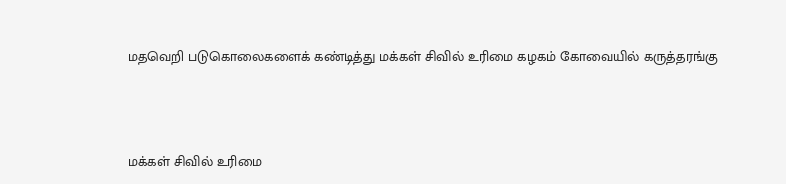மதவெறி படுகொலைகளைக் கண்டித்து மக்கள் சிவில் உரிமை கழகம் கோவையில் கருத்தரங்கு



மக்கள் சிவில் உரிமை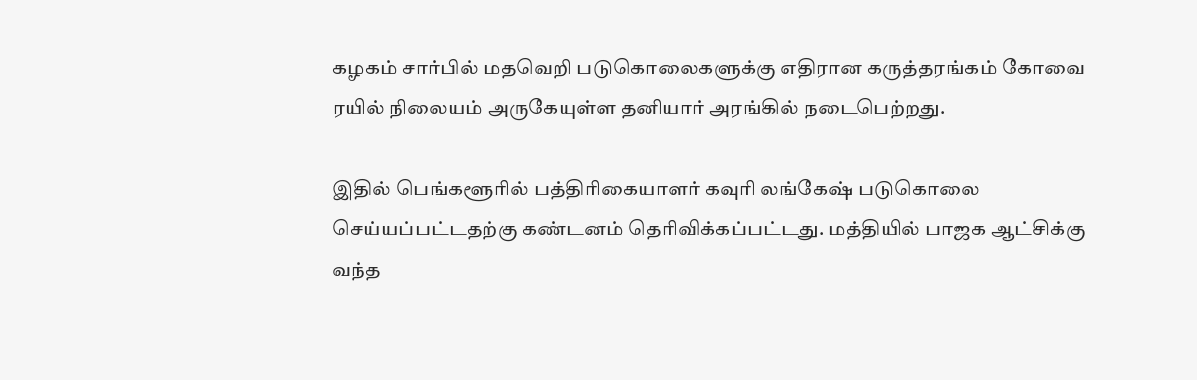கழகம் சார்பில் மதவெறி படுகொலைகளுக்கு எதிரான கருத்தரங்கம் கோவை ரயில் நிலையம் அருகேயுள்ள தனியார் அரங்கில் நடைபெற்றது.

இதில் பெங்களூரில் பத்திரிகையாளர் கவுரி லங்கேஷ் படுகொலை செய்யப்பட்டதற்கு கண்டனம் தெரிவிக்கப்பட்டது. மத்தியில் பாஜக ஆட்சிக்கு வந்த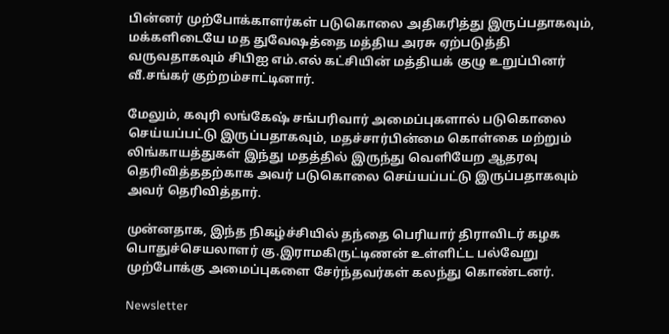பின்னர் முற்போக்காளர்கள் படுகொலை அதிகரித்து இருப்பதாகவும், மக்களிடையே மத துவேஷத்தை மத்திய அரசு ஏற்படுத்தி வருவதாகவும் சிபிஐ எம்.எல் கட்சியின் மத்தியக் குழு உறுப்பினர் வீ.சங்கர் குற்றம்சாட்டினார்.

மேலும், கவுரி லங்கேஷ் சங்பரிவார் அமைப்புகளால் படுகொலை செய்யப்பட்டு இருப்பதாகவும், மதச்சார்பின்மை கொள்கை மற்றும் லிங்காயத்துகள் இந்து மதத்தில் இருந்து வெளியேற ஆதரவு தெரிவித்ததற்காக அவர் படுகொலை செய்யப்பட்டு இருப்பதாகவும் அவர் தெரிவித்தார்.

முன்னதாக, இந்த நிகழ்ச்சியில் தந்தை பெரியார் திராவிடர் கழக பொதுச்செயலாளர் கு.இராமகிருட்டிணன் உள்ளிட்ட பல்வேறு முற்போக்கு அமைப்புகளை சேர்ந்தவர்கள் கலந்து கொண்டனர்.

Newsletter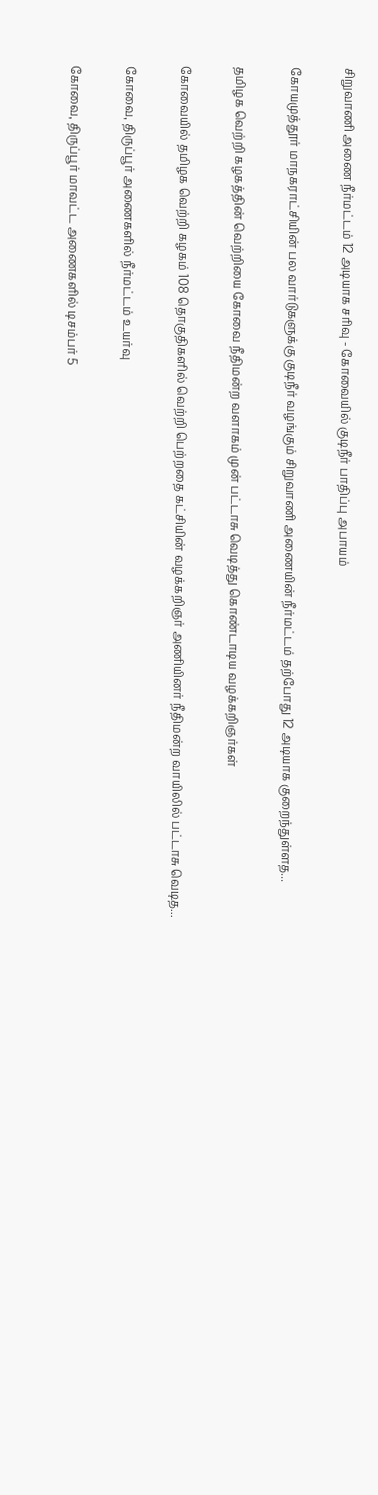சிறுவாணி அணை நீர்மட்டம் 12 அடியாக சரிவு - கோவையில் குடிநீர் பாதிப்பு அபாயம்

கோயமுத்தூர் மாநகராட்சியின் பல வார்டுகளுக்கு குடிநீர் வழங்கும் சிறுவாணி அணையின் நீர்மட்டம் தற்போது 12 அடியாக குறைந்துள்ளத...

தமிழக வெற்றி கழகத்தின் வெற்றியை கோவை நீதிமன்ற வளாகம் முன் பட்டாசு வெடித்து கொண்டாடிய வழக்கறிஞர்கள்

கோவையில் தமிழக வெற்றி கழகம் 108 தொகுதிகளில் வெற்றி பெற்றதை கட்சியின் வழக்கறிஞர் அணியினர் நீதிமன்ற வாயிலில் பட்டாசு வெடித...

கோவை, திருப்பூர் அணைகளில் நீர்மட்டம் உயர்வு

கோவை, திருப்பூர் மாவட்ட அணைகளில் டிசம்பர் 5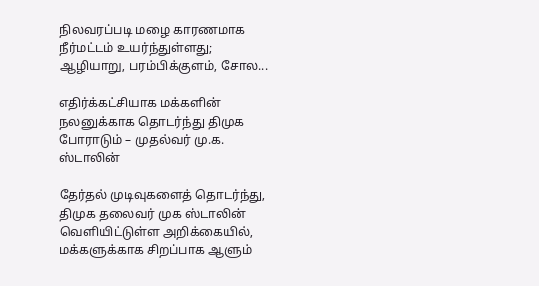நிலவரப்படி மழை காரணமாக நீர்மட்டம் உயர்ந்துள்ளது; ஆழியாறு, பரம்பிக்குளம், சோல...

எதிர்க்கட்சியாக மக்களின் நலனுக்காக தொடர்ந்து திமுக போராடும் – முதல்வர் மு.க. ஸ்டாலின்

தேர்தல் முடிவுகளைத் தொடர்ந்து, திமுக தலைவர் முக ஸ்டாலின்  வெளியிட்டுள்ள அறிக்கையில், மக்களுக்காக சிறப்பாக ஆளும்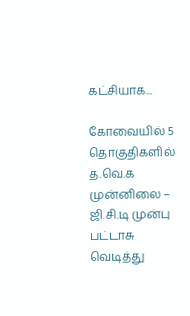கட்சியாக...

கோவையில் 5 தொகுதிகளில் த.வெ.க முன்னிலை – ஜி.சி.டி முன்பு பட்டாசு வெடித்து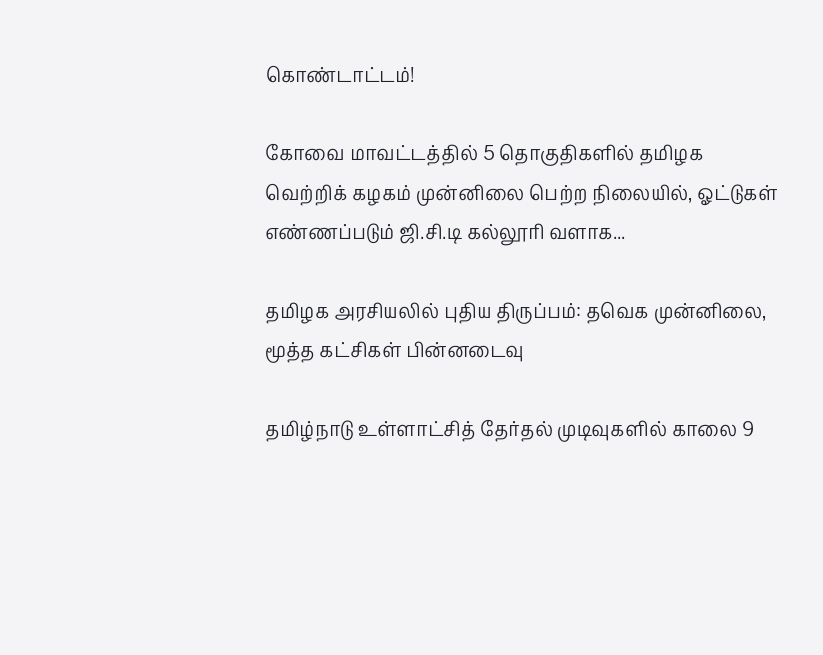கொண்டாட்டம்!

கோவை மாவட்டத்தில் 5 தொகுதிகளில் தமிழக வெற்றிக் கழகம் முன்னிலை பெற்ற நிலையில், ஓட்டுகள் எண்ணப்படும் ஜி.சி.டி கல்லூரி வளாக...

தமிழக அரசியலில் புதிய திருப்பம்: தவெக முன்னிலை, மூத்த கட்சிகள் பின்னடைவு

தமிழ்நாடு உள்ளாட்சித் தேர்தல் முடிவுகளில் காலை 9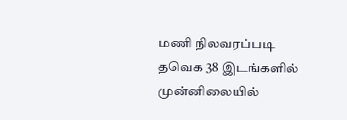மணி நிலவரப்படி தவெக 38 இடங்களில் முன்னிலையில்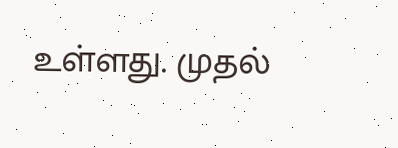உள்ளது. முதல்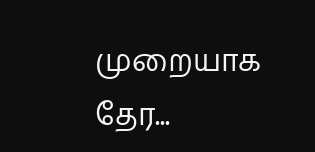முறையாக தேர...